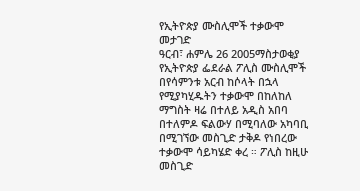የኢትዮጵያ ሙስሊሞች ተቃውሞ መታገድ
ዓርብ፣ ሐምሌ 26 2005ማስታወቂያ
የኢትዮጵያ ፌደራል ፖሊስ ሙስሊሞች በየሳምንቱ አርብ ከሶላት በኋላ የሚያካሂዱትን ተቃውሞ በከለከለ ማግስት ዛሬ በተለይ አዲስ አበባ በተለምዶ ፍልውሃ በሚባለው አካባቢ በሚገኘው መስጊድ ታቅዶ የነበረው ተቃውሞ ሳይካሄድ ቀረ ። ፖሊስ ከዚሁ መስጊድ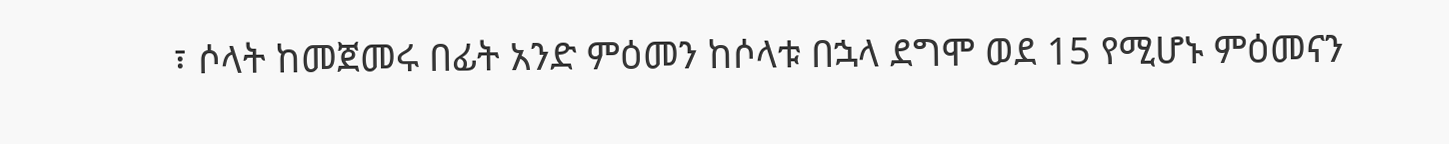፣ ሶላት ከመጀመሩ በፊት አንድ ምዕመን ከሶላቱ በኋላ ደግሞ ወደ 15 የሚሆኑ ምዕመናን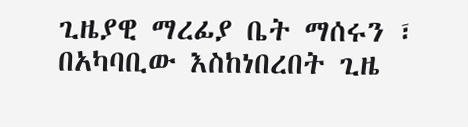ጊዜያዊ ማረፊያ ቤት ማሰሩን ፣ በአካባቢው እስከነበረበት ጊዜ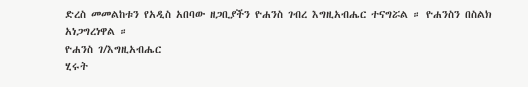ድረስ መመልከቱን የአዲስ አበባው ዘጋቢያችን ዮሐንስ ገብረ እግዚአብሔር ተናግሯል ። ዮሐንስን በስልክ አነጋግረነዋል ።
ዮሐንስ ገ/እግዚአብሔር
ሂሩት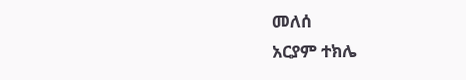መለሰ
አርያም ተክሌ